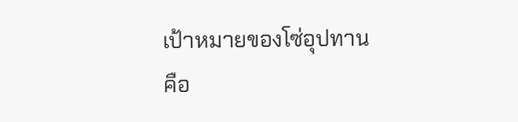เป้าหมายของโซ่อุปทาน คือ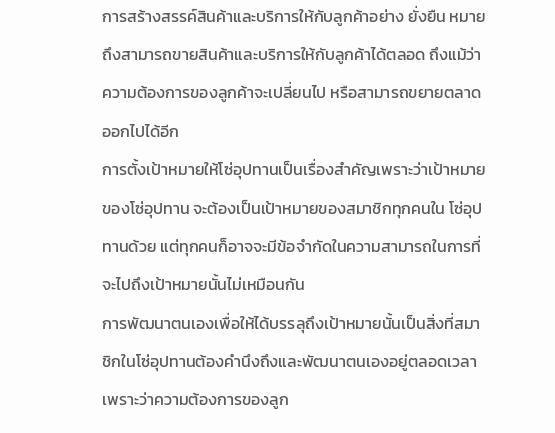การสร้างสรรค์สินค้าและบริการให้กับลูกค้าอย่าง ยั่งยืน หมายถึงสามารถขายสินค้าและบริการให้กับลูกค้าได้ตลอด ถึงแม้ว่าความต้องการของลูกค้าจะเปลี่ยนไป หรือสามารถขยายตลาดออกไปได้อีก
การตั้งเป้าหมายให้โซ่อุปทานเป็นเรื่องสำคัญเพราะว่าเป้าหมายของโซ่อุปทาน จะต้องเป็นเป้าหมายของสมาชิกทุกคนใน โซ่อุปทานด้วย แต่ทุกคนก็อาจจะมีข้อจำกัดในความสามารถในการที่จะไปถึงเป้าหมายนั้นไม่เหมือนกัน
การพัฒนาตนเองเพื่อให้ได้บรรลุถึงเป้าหมายนั้นเป็นสิ่งที่สมาชิกในโซ่อุปทานต้องคำนึงถึงและพัฒนาตนเองอยู่ตลอดเวลา เพราะว่าความต้องการของลูก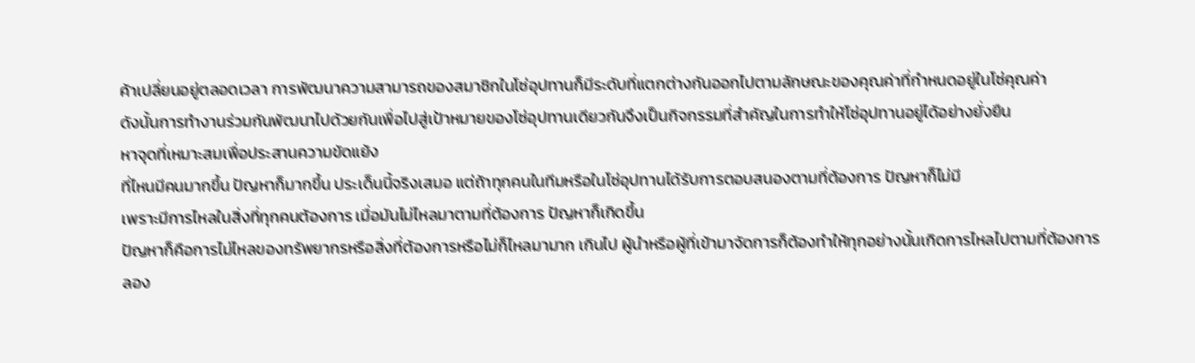ค้าเปลี่ยนอยู่ตลอดเวลา การพัฒนาความสามารถของสมาชิกในโซ่อุปทานก็มีระดับที่แตกต่างกันออกไปตามลักษณะของคุณค่าที่กำหนดอยู่ในโซ่คุณค่า
ดังนั้นการทำงานร่วมกันพัฒนาไปด้วยกันเพื่อไปสู่เป้าหมายของโซ่อุปทานเดียวกันจึงเป็นกิจกรรมที่สำคัญในการทำให้โซ่อุปทานอยู่ได้อย่างยั่งยืน
หาจุดที่เหมาะสมเพื่อประสานความขัดแย้ง
ที่ไหนมีคนมากขึ้น ปัญหาก็มากขึ้น ประเด็นนี้จริงเสมอ แต่ถ้าทุกคนในทีมหรือในโซ่อุปทานได้รับการตอบสนองตามที่ต้องการ ปัญหาก็ไม่มี
เพราะมีการไหลในสิ่งที่ทุกคนต้องการ เมื่อมันไม่ไหลมาตามที่ต้องการ ปัญหาก็เกิดขึ้น
ปัญหาก็คือการไม่ไหลของทรัพยากรหรือสิ่งที่ต้องการหรือไม่ก็ไหลมามาก เกินไป ผู้นำหรือผู้ที่เข้ามาจัดการก็ต้องทำให้ทุกอย่างนั้นเกิดการไหลไปตามที่ต้องการ
ลอง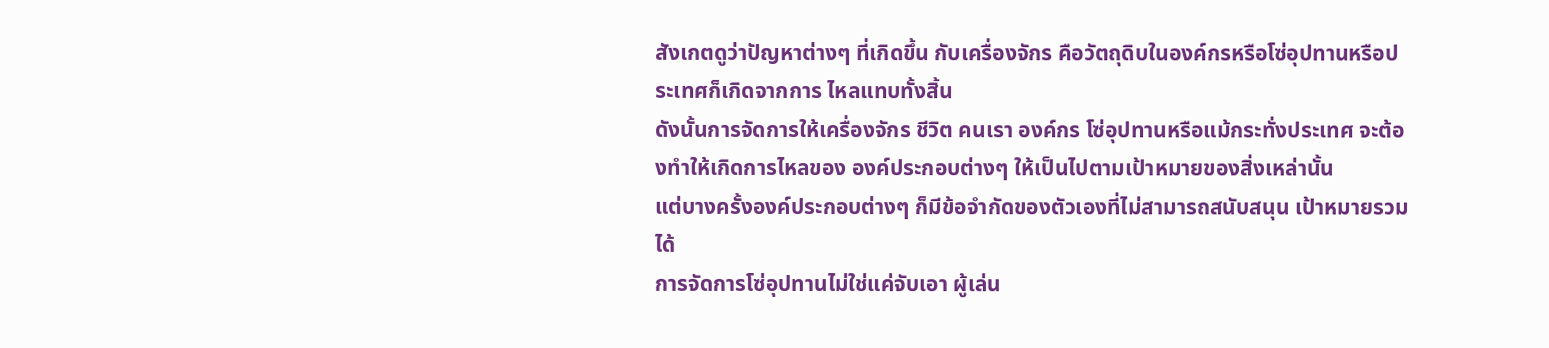สังเกตดูว่าปัญหาต่างๆ ที่เกิดขึ้น กับเครื่องจักร คือวัตถุดิบในองค์กรหรือโซ่อุปทานหรือประเทศก็เกิดจากการ ไหลแทบทั้งสิ้น
ดังนั้นการจัดการให้เครื่องจักร ชีวิต คนเรา องค์กร โซ่อุปทานหรือแม้กระทั่งประเทศ จะต้องทำให้เกิดการไหลของ องค์ประกอบต่างๆ ให้เป็นไปตามเป้าหมายของสิ่งเหล่านั้น
แต่บางครั้งองค์ประกอบต่างๆ ก็มีข้อจำกัดของตัวเองที่ไม่สามารถสนับสนุน เป้าหมายรวมได้
การจัดการโซ่อุปทานไม่ใช่แค่จับเอา ผู้เล่น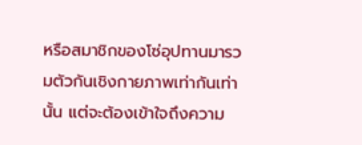หรือสมาชิกของโซ่อุปทานมารวมตัวกันเชิงกายภาพเท่ากันเท่านั้น แต่จะต้องเข้าใจถึงความ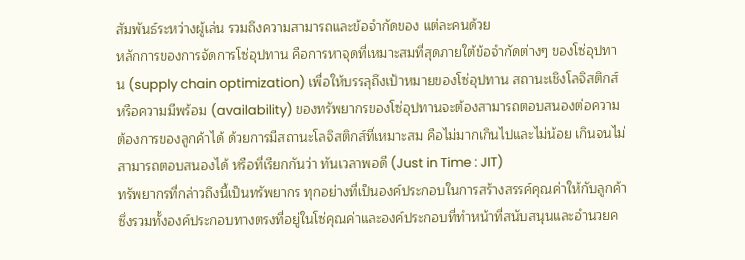สัมพันธ์ระหว่างผู้เล่น รวมถึงความสามารถและข้อจำกัดของ แต่ละคนด้วย
หลักการของการจัดการโซ่อุปทาน คือการหาจุดที่เหมาะสมที่สุดภายใต้ข้อจำกัดต่างๆ ของโซ่อุปทาน (supply chain optimization) เพื่อให้บรรลุถึงเป้าหมายของโซ่อุปทาน สถานะเชิงโลจิสติกส์ หรือความมีพร้อม (availability) ของทรัพยากรของโซ่อุปทานจะต้องสามารถตอบสนองต่อความต้องการของลูกค้าได้ ด้วยการมีสถานะโลจิสติกส์ที่เหมาะสม คือไม่มากเกินไปและไม่น้อย เกินจนไม่สามารถตอบสนองได้ หรือที่เรียกกันว่า ทันเวลาพอดี (Just in Time : JIT)
ทรัพยากรที่กล่าวถึงนี้เป็นทรัพยากร ทุกอย่างที่เป็นองค์ประกอบในการสร้างสรรค์คุณค่าให้กับลูกค้า
ซึ่งรวมทั้งองค์ประกอบทางตรงที่อยู่ในโซ่คุณค่าและองค์ประกอบที่ทำหน้าที่สนับสนุนและอำนวยค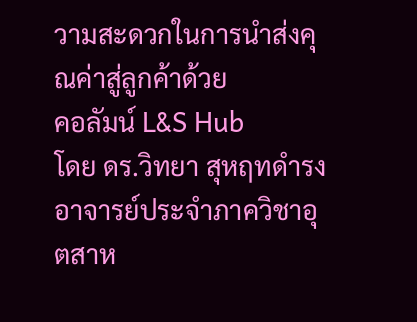วามสะดวกในการนำส่งคุณค่าสู่ลูกค้าด้วย
คอลัมน์ L&S Hub
โดย ดร.วิทยา สุหฤทดำรง อาจารย์ประจำภาควิชาอุตสาห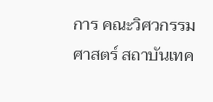การ คณะวิศวกรรมศาสตร์ สถาบันเทค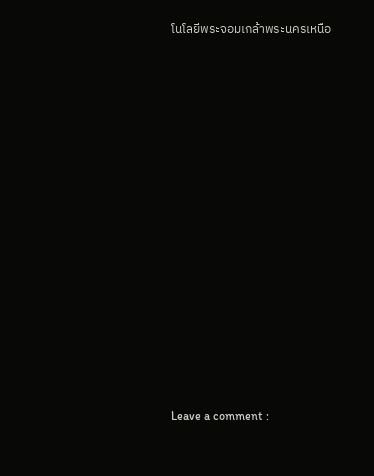โนโลยีพระจอมเกล้าพระนครเหนือ
















Leave a comment :